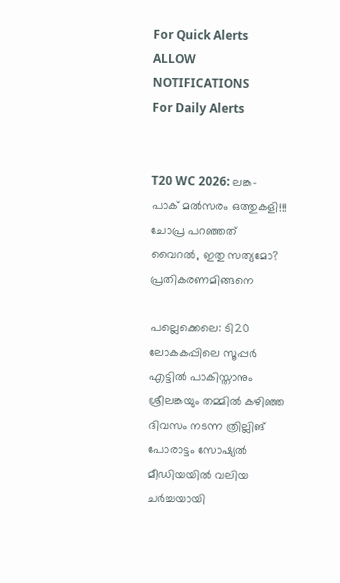For Quick Alerts
ALLOW NOTIFICATIONS
For Daily Alerts


T20 WC 2026: ലങ്ക- പാക് മല്‍സരം ഒത്തുകളി!!! ചോപ്ര പറഞ്ഞത് വൈറല്‍, ഇതു സത്യമോ? പ്രതികരണമിങ്ങനെ

പല്ലെക്കെലെ: ടി20 ലോകകപ്പിലെ സൂപ്പര്‍ എട്ടില്‍ പാകിസ്താനും ശ്രീലങ്കയും തമ്മില്‍ കഴിഞ്ഞ ദിവസം നടന്ന ത്രില്ലിങ് പോരാട്ടം സോഷ്യല്‍ മീഡിയയില്‍ വലിയ ചര്‍ച്ചയായി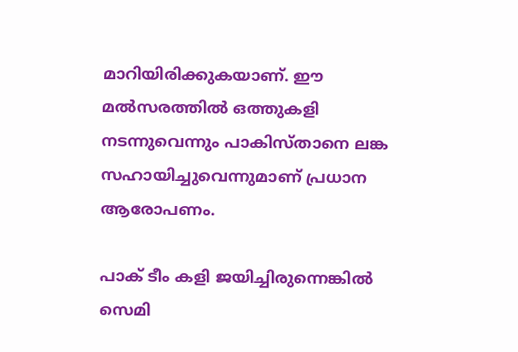മാറിയിരിക്കുകയാണ്. ഈ മല്‍സരത്തില്‍ ഒത്തുകളി നടന്നുവെന്നും പാകിസ്താനെ ലങ്ക സഹായിച്ചുവെന്നുമാണ് പ്രധാന ആരോപണം.

പാക് ടീം കളി ജയിച്ചിരുന്നെങ്കില്‍ സെമി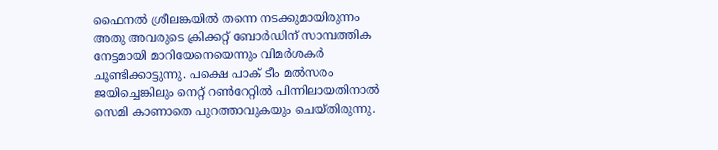ഫൈനല്‍ ശ്രീലങ്കയില്‍ തന്നെ നടക്കുമായിരുന്നം അതു അവരുടെ ക്രിക്കറ്റ് ബോര്‍ഡിന് സാമ്പത്തിക നേട്ടമായി മാറിയേനെയെന്നും വിമര്‍ശകര്‍ ചൂണ്ടിക്കാട്ടുന്നു. പക്ഷെ പാക് ടീം മല്‍സരം ജയിച്ചെങ്കിലും നെറ്റ് റണ്‍റേറ്റില്‍ പിന്നിലായതിനാല്‍ സെമി കാണാതെ പുറത്താവുകയും ചെയ്തിരുന്നു.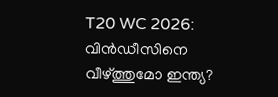T20 WC 2026: വിന്‍ഡീസിനെ വീഴ്ത്തുമോ ഇന്ത്യ?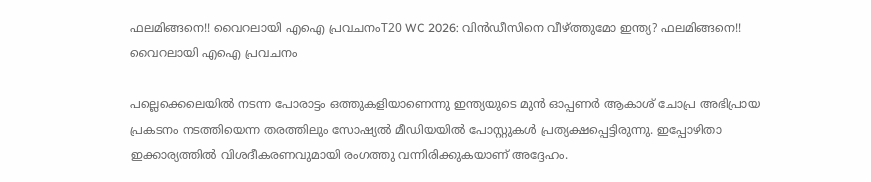ഫലമിങ്ങനെ!! വൈറലായി എഐ പ്രവചനംT20 WC 2026: വിന്‍ഡീസിനെ വീഴ്ത്തുമോ ഇന്ത്യ? ഫലമിങ്ങനെ!! വൈറലായി എഐ പ്രവചനം

പല്ലെക്കെലെയില്‍ നടന്ന പോരാട്ടം ഒത്തുകളിയാണെന്നു ഇന്ത്യയുടെ മുന്‍ ഓപ്പണര്‍ ആകാശ് ചോപ്ര അഭിപ്രായ പ്രകടനം നടത്തിയെന്ന തരത്തിലും സോഷ്യല്‍ മീഡിയയില്‍ പോസ്റ്റുകള്‍ പ്രത്യക്ഷപ്പെട്ടിരുന്നു. ഇപ്പോഴിതാ ഇക്കാര്യത്തില്‍ വിശദീകരണവുമായി രംഗത്തു വന്നിരിക്കുകയാണ് അദ്ദേഹം.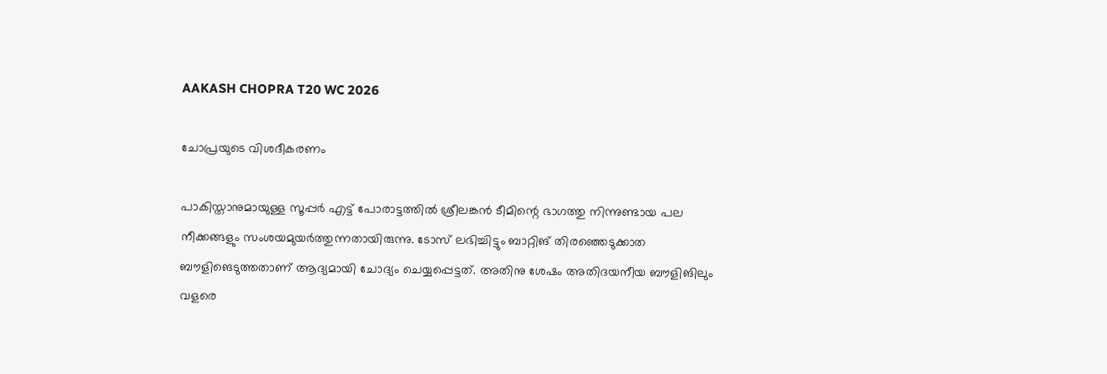AAKASH CHOPRA T20 WC 2026

ചോപ്രയുടെ വിശദീകരണം

പാകിസ്താനുമായുള്ള സൂപ്പര്‍ എട്ട് പോരാട്ടത്തില്‍ ശ്രീലങ്കന്‍ ടീമിന്റെ ഭാഗത്തു നിന്നുണ്ടായ പല നീക്കങ്ങളും സംശയമുയര്‍ത്തുന്നതായിരുന്നു. ടോസ് ലഭിച്ചിട്ടും ബാറ്റിങ് തിരഞ്ഞെടുക്കാത ബൗളിങെടുത്തതാണ് ആദ്യമായി ചോദ്യം ചെയ്യപ്പെട്ടത്. അതിനു ശേഷം അതിദയനീയ ബൗളിങിലും വളരെ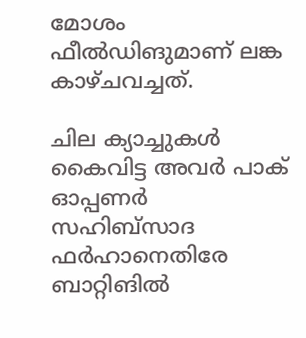മോശം ഫീല്‍ഡിങുമാണ് ലങ്ക കാഴ്ചവച്ചത്.

ചില ക്യാച്ചുകള്‍ കൈവിട്ട അവര്‍ പാക് ഓപ്പണര്‍ സഹിബ്‌സാദ ഫര്‍ഹാനെതിരേ ബാറ്റിങില്‍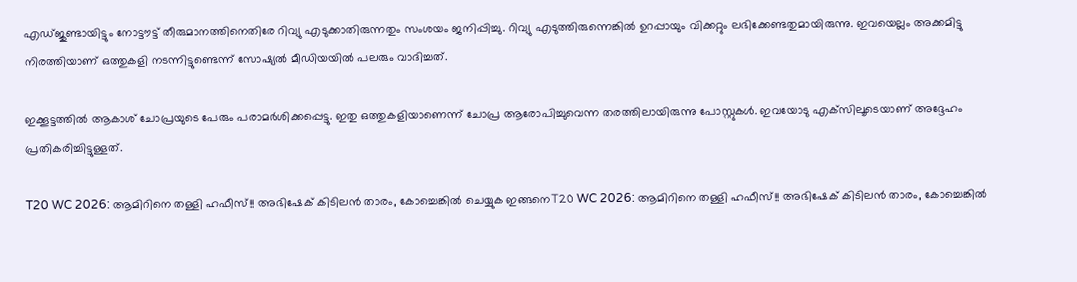എഡ്ജുണ്ടായിട്ടും നോട്ടൗട്ട് തീരുമാനത്തിനെതിരേ റിവ്യു എടുക്കാതിരുന്നതും സംശയം ജനിപ്പിച്ചു. റിവ്യു എടുത്തിരുന്നെങ്കില്‍ ഉറപ്പായും വിക്കറ്റും ലഭിക്കേണ്ടതുമായിരുന്നു. ഇവയെല്ലം അക്കമിട്ടു നിരത്തിയാണ് ഒത്തുകളി നടന്നിട്ടുണ്ടെന്ന് സോഷ്യല്‍ മീഡിയയില്‍ പലരും വാദിച്ചത്.

ഇക്കൂട്ടത്തില്‍ ആകാശ് ചോപ്രയുടെ പേരും പരാമര്‍ശിക്കപ്പെട്ടു. ഇതു ഒത്തുകളിയാണെന്ന് ചോപ്ര ആരോപിച്ചുവെന്ന തരത്തിലായിരുന്നു പോസ്റ്റുകള്‍. ഇവയോടു എക്‌സിലൂടെയാണ് അദ്ദേഹം പ്രതികരിച്ചിട്ടുള്ളത്.

T20 WC 2026: ആമിറിനെ തള്ളി ഹഫീസ്!! അഭിഷേക് കിടിലന്‍ താരം, കോച്ചെങ്കില്‍ ചെയ്യുക ഇങ്ങനെT20 WC 2026: ആമിറിനെ തള്ളി ഹഫീസ്!! അഭിഷേക് കിടിലന്‍ താരം, കോച്ചെങ്കില്‍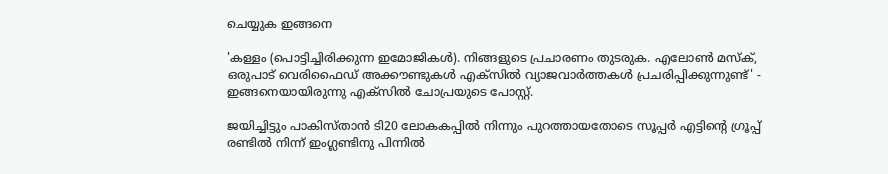ചെയ്യുക ഇങ്ങനെ

'കള്ളം (പൊട്ടിച്ചിരിക്കുന്ന ഇമോജികള്‍). നിങ്ങളുടെ പ്രചാരണം തുടരുക. എലോണ്‍ മസ്‌ക്, ഒരുപാട് വെരിഫൈഡ് അക്കൗണ്ടുകള്‍ എക്‌സില്‍ വ്യാജവാര്‍ത്തകള്‍ പ്രചരിപ്പിക്കുന്നുണ്ട്' - ഇങ്ങനെയായിരുന്നു എക്‌സില്‍ ചോപ്രയുടെ പോസ്റ്റ്.

ജയിച്ചിട്ടും പാകിസ്താന്‍ ടി20 ലോകകപ്പില്‍ നിന്നും പുറത്തായതോടെ സൂപ്പര്‍ എട്ടിന്റെ ഗ്രൂപ്പ് രണ്ടില്‍ നിന്ന് ഇംഗ്ലണ്ടിനു പിന്നില്‍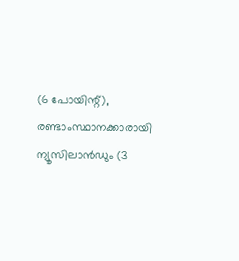(6 പോയിന്റ്), രണ്ടാംസ്ഥാനക്കാരായി ന്യൂസിലാന്‍ഡും (3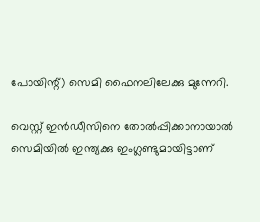പോയിന്റ്) സെമി ഫൈനലിലേക്കു മുന്നേറി.

വെസ്റ്റ് ഇന്‍ഡീസിനെ തോല്‍പ്പിക്കാനായാല്‍ സെമിയില്‍ ഇന്ത്യക്കു ഇംഗ്ലണ്ടുമായിട്ടാണ്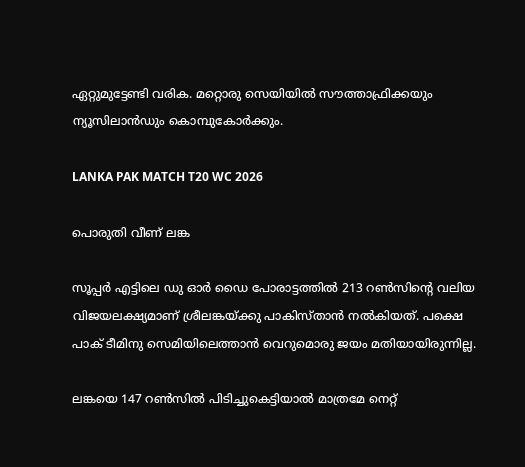ഏറ്റുമുട്ടേണ്ടി വരിക. മറ്റൊരു സെയിയില്‍ സൗത്താഫ്രിക്കയും ന്യൂസിലാന്‍ഡും കൊമ്പുകോര്‍ക്കും.

LANKA PAK MATCH T20 WC 2026

പൊരുതി വീണ് ലങ്ക

സൂപ്പര്‍ എട്ടിലെ ഡു ഓര്‍ ഡൈ പോരാട്ടത്തില്‍ 213 റണ്‍സിന്റെ വലിയ വിജയലക്ഷ്യമാണ് ശ്രീലങ്കയ്ക്കു പാകിസ്താന്‍ നല്‍കിയത്. പക്ഷെ പാക് ടീമിനു സെമിയിലെത്താന്‍ വെറുമൊരു ജയം മതിയായിരുന്നില്ല.

ലങ്കയെ 147 റണ്‍സില്‍ പിടിച്ചുകെട്ടിയാല്‍ മാത്രമേ നെറ്റ്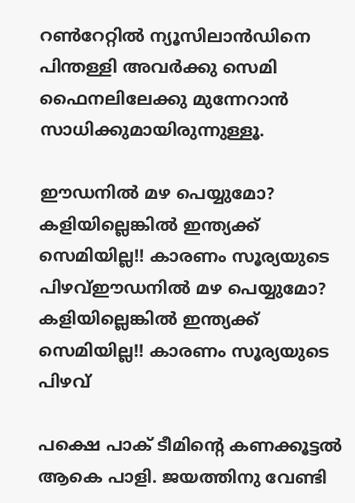റണ്‍റേറ്റില്‍ ന്യൂസിലാന്‍ഡിനെ പിന്തള്ളി അവര്‍ക്കു സെമി ഫൈനലിലേക്കു മുന്നേറാന്‍ സാധിക്കുമായിരുന്നുള്ളൂ.

ഈഡനില്‍ മഴ പെയ്യുമോ? കളിയില്ലെങ്കില്‍ ഇന്ത്യക്ക് സെമിയില്ല!! കാരണം സൂര്യയുടെ പിഴവ്ഈഡനില്‍ മഴ പെയ്യുമോ? കളിയില്ലെങ്കില്‍ ഇന്ത്യക്ക് സെമിയില്ല!! കാരണം സൂര്യയുടെ പിഴവ്

പക്ഷെ പാക് ടീമിന്റെ കണക്കൂട്ടല്‍ ആകെ പാളി. ജയത്തിനു വേണ്ടി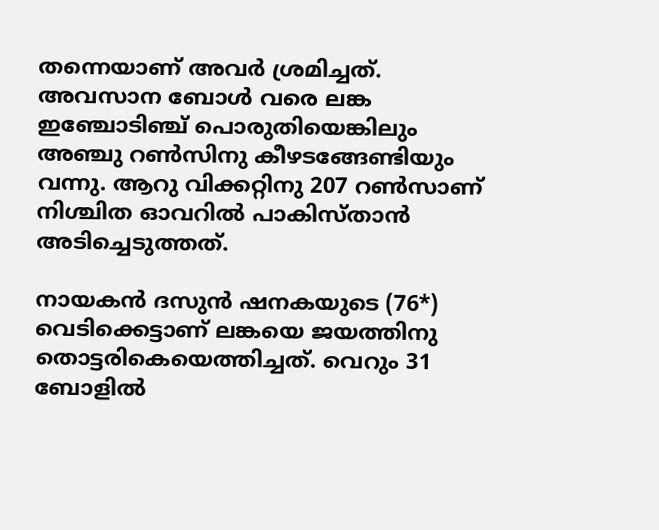തന്നെയാണ് അവര്‍ ശ്രമിച്ചത്. അവസാന ബോള്‍ വരെ ലങ്ക ഇഞ്ചോടിഞ്ച് പൊരുതിയെങ്കിലും അഞ്ചു റണ്‍സിനു കീഴടങ്ങേണ്ടിയും വന്നു. ആറു വിക്കറ്റിനു 207 റണ്‍സാണ് നിശ്ചിത ഓവറില്‍ പാകിസ്താന്‍ അടിച്ചെടുത്തത്.

നായകന്‍ ദസുന്‍ ഷനകയുടെ (76*) വെടിക്കെട്ടാണ് ലങ്കയെ ജയത്തിനു തൊട്ടരികെയെത്തിച്ചത്. വെറും 31 ബോളില്‍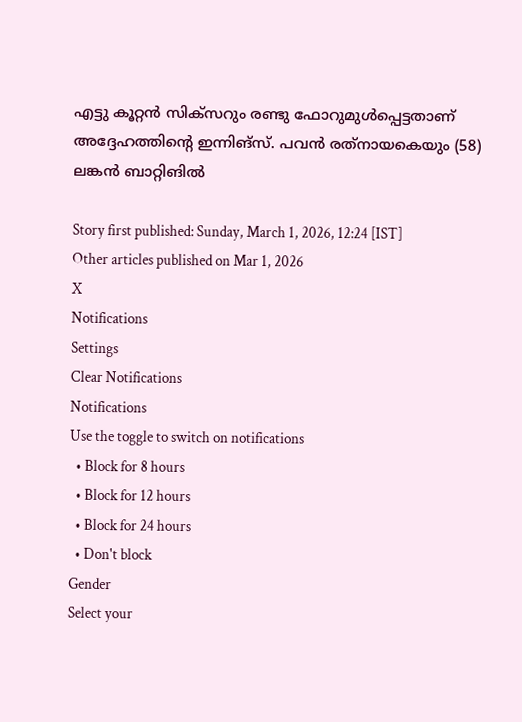എട്ടു കൂറ്റന്‍ സിക്‌സറും രണ്ടു ഫോറുമുള്‍പ്പെട്ടതാണ് അദ്ദേഹത്തിന്റെ ഇന്നിങ്‌സ്. പവന്‍ രത്‌നായകെയും (58) ലങ്കന്‍ ബാറ്റിങില്‍

Story first published: Sunday, March 1, 2026, 12:24 [IST]
Other articles published on Mar 1, 2026
X
Notifications
Settings
Clear Notifications
Notifications
Use the toggle to switch on notifications
  • Block for 8 hours
  • Block for 12 hours
  • Block for 24 hours
  • Don't block
Gender
Select your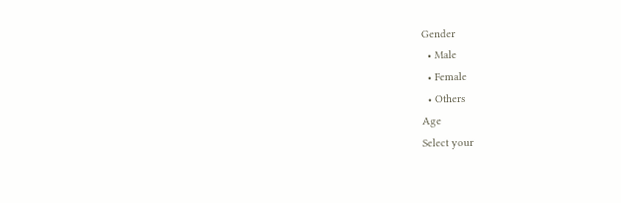Gender
  • Male
  • Female
  • Others
Age
Select your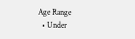Age Range
  • Under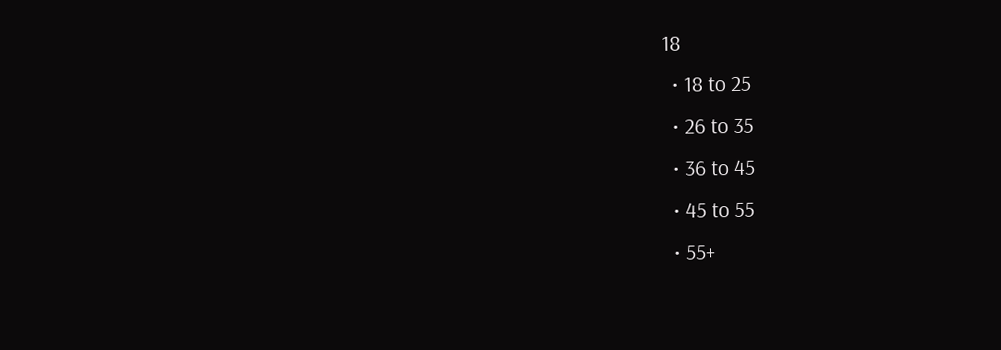18
  • 18 to 25
  • 26 to 35
  • 36 to 45
  • 45 to 55
  • 55+